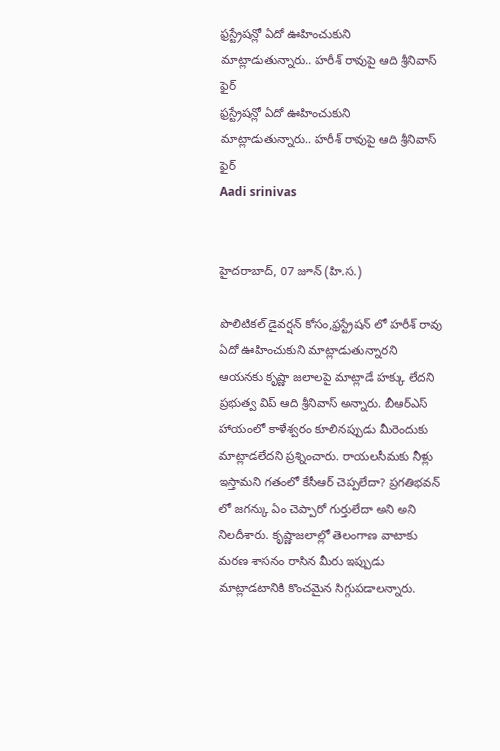ఫ్రస్ట్రేషన్లో ఏదో ఊహించుకుని మాట్లాడుతున్నారు.. హరీశ్ రావుపై ఆది శ్రీనివాస్ ఫైర్
ఫ్రస్ట్రేషన్లో ఏదో ఊహించుకుని మాట్లాడుతున్నారు.. హరీశ్ రావుపై ఆది శ్రీనివాస్ ఫైర్
Aadi srinivas


హైదరాబాద్, 07 జూన్ (హి.స.)

పొలిటికల్ డైవర్షన్ కోసం,ఫ్రస్ట్రేషన్ లో హరీశ్ రావు ఏదో ఊహించుకుని మాట్లాడుతున్నారని ఆయనకు కృష్ణా జలాలపై మాట్లాడే హక్కు లేదని ప్రభుత్వ విప్ ఆది శ్రీనివాస్ అన్నారు. బీఆర్ఎస్ హాయంలో కాళేశ్వరం కూలినప్పుడు మీరెందుకు మాట్లాడలేదని ప్రశ్నించారు. రాయలసీమకు నీళ్లు ఇస్తామని గతంలో కేసీఆర్ చెప్పలేదా? ప్రగతిభవన్ లో జగన్కు ఏం చెప్పారో గుర్తులేదా అని అని నిలదీశారు. కృష్ణాజలాల్లో తెలంగాణ వాటాకు మరణ శాసనం రాసిన మీరు ఇప్పుడు మాట్లాడటానికి కొంచమైన సిగ్గుపడాలన్నారు.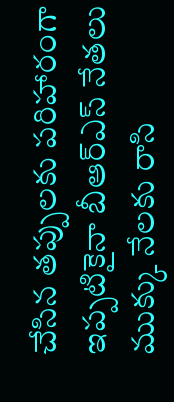చేసిన తప్పులకు పరిహారంగా ఇప్పటికైనా బీఆర్ఎస్ నేతలు ముక్కు నేలకు రాసి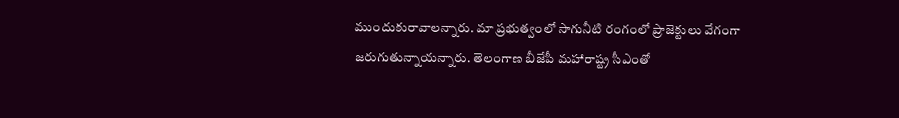ముందుకురావాలన్నారు. మా ప్రభుత్వంలో సాగునీటి రంగంలో ప్రాజెక్టులు వేగంగా జరుగుతున్నాయన్నారు. తెలంగాణ బీజేపీ మహారాష్ట్ర సీఎంతో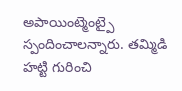అపాయింట్మెంట్పై స్పందించాలన్నారు. తమ్మిడి హట్టి గురించి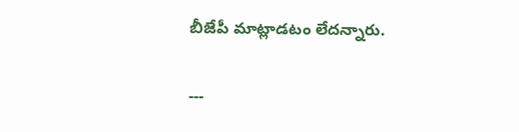బీజేపీ మాట్లాడటం లేదన్నారు.

---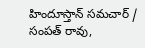హిందూస్తాన్ సమచార్ / సంపత్ రావు,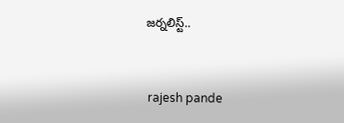జర్నలిస్ట్..


 rajesh pande